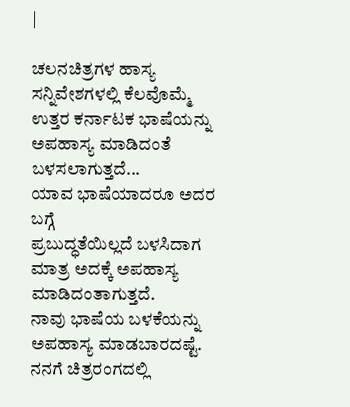|

ಚಲನಚಿತ್ರಗಳ ಹಾಸ್ಯ ಸನ್ನಿವೇಶಗಳಲ್ಲಿ ಕೆಲವೊಮ್ಮೆ
ಉತ್ತರ ಕರ್ನಾಟಕ ಭಾಷೆಯನ್ನು ಅಪಹಾಸ್ಯ ಮಾಡಿದಂತೆ ಬಳಸಲಾಗುತ್ತದೆ...
ಯಾವ ಭಾಷೆಯಾದರೂ ಅದರ ಬಗ್ಗೆ
ಪ್ರಬುದ್ಧತೆಯಿಲ್ಲದೆ ಬಳಸಿದಾಗ ಮಾತ್ರ ಅದಕ್ಕೆ ಅಪಹಾಸ್ಯ ಮಾಡಿದಂತಾಗುತ್ತದೆ.
ನಾವು ಭಾಷೆಯ ಬಳಕೆಯನ್ನು ಅಪಹಾಸ್ಯ ಮಾಡಬಾರದಷ್ಟೆ. ನನಗೆ ಚಿತ್ರರಂಗದಲ್ಲಿ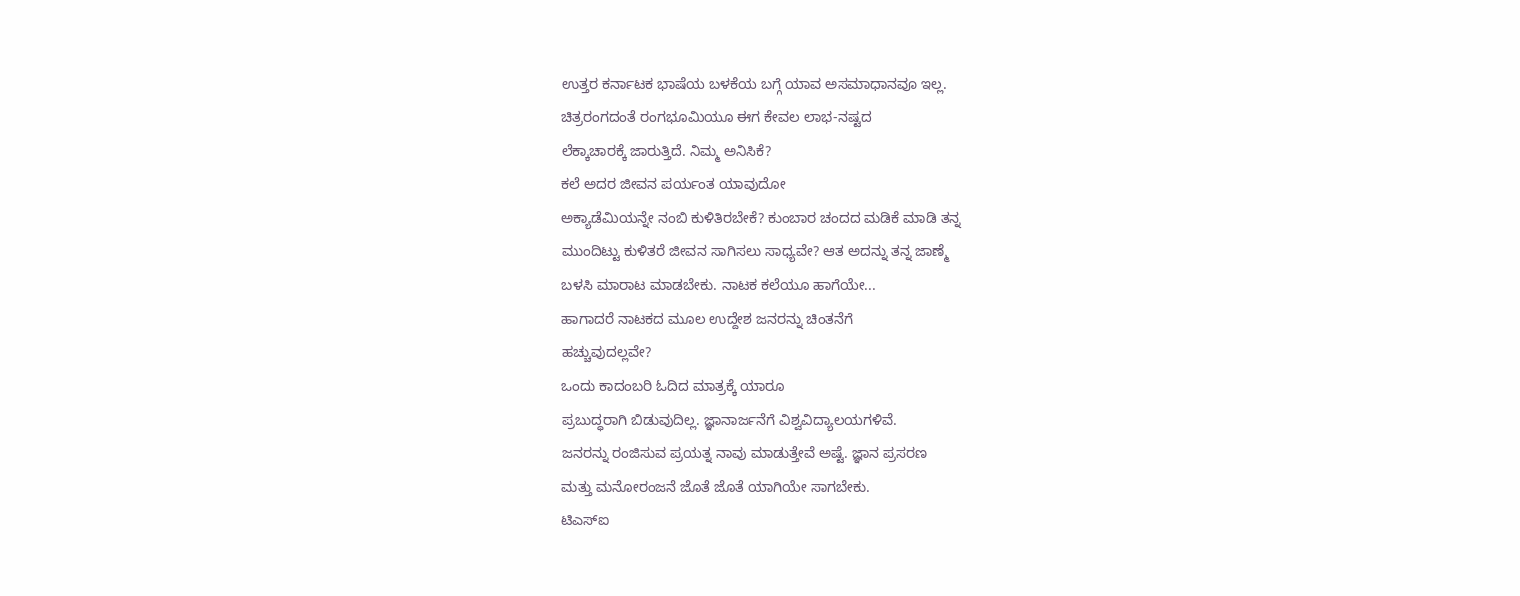ಉತ್ತರ ಕರ್ನಾಟಕ ಭಾಷೆಯ ಬಳಕೆಯ ಬಗ್ಗೆ ಯಾವ ಅಸಮಾಧಾನವೂ ಇಲ್ಲ.
ಚಿತ್ರರಂಗದಂತೆ ರಂಗಭೂಮಿಯೂ ಈಗ ಕೇವಲ ಲಾಭ-ನಷ್ಟದ
ಲೆಕ್ಕಾಚಾರಕ್ಕೆ ಜಾರುತ್ತಿದೆ. ನಿಮ್ಮ ಅನಿಸಿಕೆ?
ಕಲೆ ಅದರ ಜೀವನ ಪರ್ಯಂತ ಯಾವುದೋ
ಅಕ್ಯಾಡೆಮಿಯನ್ನೇ ನಂಬಿ ಕುಳಿತಿರಬೇಕೆ? ಕುಂಬಾರ ಚಂದದ ಮಡಿಕೆ ಮಾಡಿ ತನ್ನ
ಮುಂದಿಟ್ಟು ಕುಳಿತರೆ ಜೀವನ ಸಾಗಿಸಲು ಸಾಧ್ಯವೇ? ಆತ ಅದನ್ನು ತನ್ನ ಜಾಣ್ಮೆ
ಬಳಸಿ ಮಾರಾಟ ಮಾಡಬೇಕು. ನಾಟಕ ಕಲೆಯೂ ಹಾಗೆಯೇ...
ಹಾಗಾದರೆ ನಾಟಕದ ಮೂಲ ಉದ್ದೇಶ ಜನರನ್ನು ಚಿಂತನೆಗೆ
ಹಚ್ಚುವುದಲ್ಲವೇ?
ಒಂದು ಕಾದಂಬರಿ ಓದಿದ ಮಾತ್ರಕ್ಕೆ ಯಾರೂ
ಪ್ರಬುದ್ಧರಾಗಿ ಬಿಡುವುದಿಲ್ಲ. ಜ್ಞಾನಾರ್ಜನೆಗೆ ವಿಶ್ವವಿದ್ಯಾಲಯಗಳಿವೆ.
ಜನರನ್ನು ರಂಜಿಸುವ ಪ್ರಯತ್ನ ನಾವು ಮಾಡುತ್ತೇವೆ ಅಷ್ಟೆ. ಜ್ಞಾನ ಪ್ರಸರಣ
ಮತ್ತು ಮನೋರಂಜನೆ ಜೊತೆ ಜೊತೆ ಯಾಗಿಯೇ ಸಾಗಬೇಕು.
ಟಿಎಸ್ಐ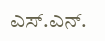ಎಸ್.ಎನ್.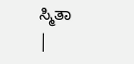ಸ್ಮಿತಾ
|